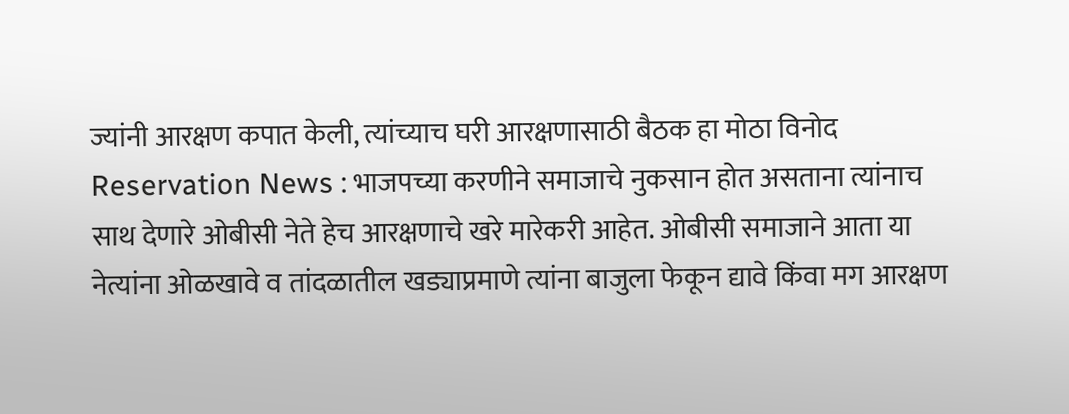ज्यांनी आरक्षण कपात केली, त्यांच्याच घरी आरक्षणासाठी बैठक हा मोठा विनोद
Reservation News : भाजपच्या करणीने समाजाचे नुकसान होत असताना त्यांनाच साथ देणारे ओबीसी नेते हेच आरक्षणाचे खरे मारेकरी आहेत. ओबीसी समाजाने आता या नेत्यांना ओळखावे व तांदळातील खड्याप्रमाणे त्यांना बाजुला फेकून द्यावे किंवा मग आरक्षण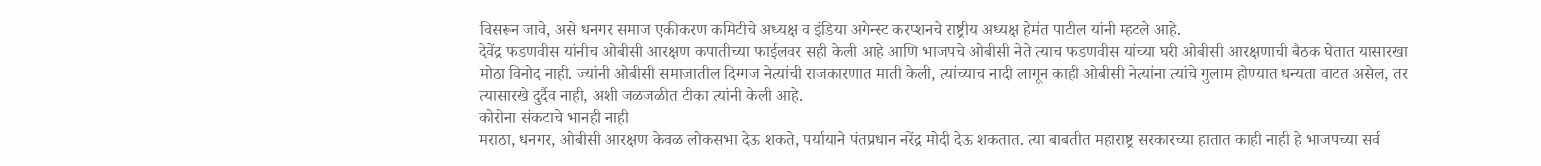विसरून जावे, असे धनगर समाज एकीकरण कमिटीचे अध्यक्ष व इंडिया अगेन्स्ट करप्शनचे राष्ट्रीय अध्यक्ष हेमंत पाटील यांनी म्हटले आहे.
देवेंद्र फडणवीस यांनीच ओबीसी आरक्षण कपातीच्या फाईलवर सही केली आहे आणि भाजपचे ओबीसी नेते त्याच फडणवीस यांच्या घरी ओबीसी आरक्षणाची बैठक घेतात यासारखा मोठा विनोद नाही. ज्यांनी ओबीसी समाजातील दिग्गज नेत्यांची राजकारणात माती केली, त्यांच्याच नादी लागून काही ओबीसी नेत्यांना त्यांचे गुलाम होण्यात धन्यता वाटत असेल, तर त्यासारखे दुर्दैव नाही, अशी जळजळीत टीका त्यांनी केली आहे.
कोरोना संकटाचे भानही नाही
मराठा, धनगर, ओबीसी आरक्षण केवळ लोकसभा देऊ शकते, पर्यायाने पंतप्रधान नरेंद्र मोदी देऊ शकतात. त्या बाबतीत महाराष्ट्र सरकारच्या हातात काही नाही हे भाजपच्या सर्व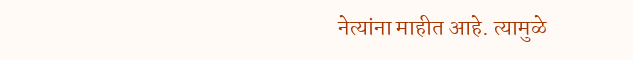नेत्यांना माहीत आहे. त्यामुळे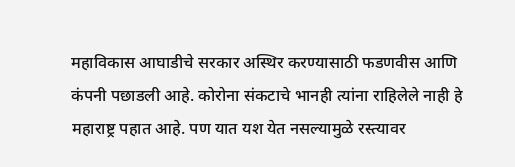महाविकास आघाडीचे सरकार अस्थिर करण्यासाठी फडणवीस आणि कंपनी पछाडली आहे. कोरोना संकटाचे भानही त्यांना राहिलेले नाही हे महाराष्ट्र पहात आहे. पण यात यश येत नसल्यामुळे रस्त्यावर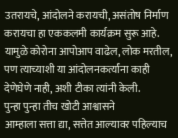उतरायचे, आंदोलने करायची, असंतोष निर्माण करायचा हा एककलमी कार्यक्रम सुरू आहे. यामुळे कोरोना आपोआप वाढेल, लोक मरतील, पण त्याच्याशी या आंदोलनकर्त्यांना काही देणेघेणे नाही, अशी टीका त्यांनी केली.
पुन्हा पुन्हा तीच खोटी आश्वासने
आम्हाला सत्ता द्या, सत्तेत आल्यावर पहिल्याच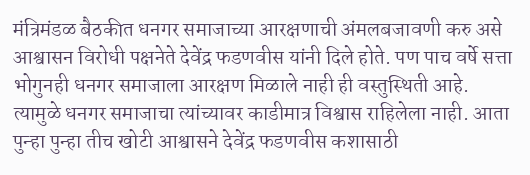मंत्रिमंडळ बैठकीत धनगर समाजाच्या आरक्षणाची अंमलबजावणी करु असे आश्वासन विरोधी पक्षनेते देवेंद्र फडणवीस यांनी दिले होते. पण पाच वर्षे सत्ता भोगुनही धनगर समाजाला आरक्षण मिळाले नाही ही वस्तुस्थिती आहे. त्यामुळे धनगर समाजाचा त्यांच्यावर काडीमात्र विश्वास राहिलेला नाही. आता पुन्हा पुन्हा तीच खोटी आश्वासने देवेंद्र फडणवीस कशासाठी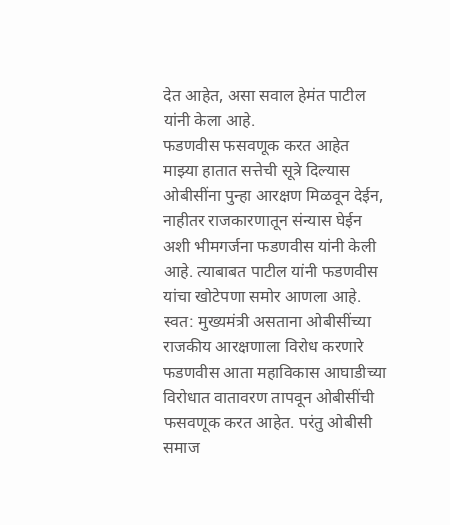देत आहेत, असा सवाल हेमंत पाटील यांनी केला आहे.
फडणवीस फसवणूक करत आहेत
माझ्या हातात सत्तेची सूत्रे दिल्यास ओबीसींना पुन्हा आरक्षण मिळवून देईन, नाहीतर राजकारणातून संन्यास घेईन अशी भीमगर्जना फडणवीस यांनी केली आहे. त्याबाबत पाटील यांनी फडणवीस यांचा खोटेपणा समोर आणला आहे. स्वत: मुख्यमंत्री असताना ओबीसींच्या राजकीय आरक्षणाला विरोध करणारे फडणवीस आता महाविकास आघाडीच्या विरोधात वातावरण तापवून ओबीसींची फसवणूक करत आहेत. परंतु ओबीसी समाज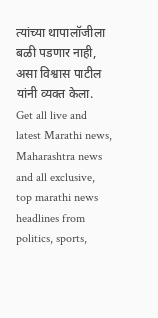त्यांच्या थापालॉजीला बळी पडणार नाही, असा विश्वास पाटील यांनी व्यक्त केला.
Get all live and latest Marathi news, Maharashtra news and all exclusive, top marathi news headlines from politics, sports,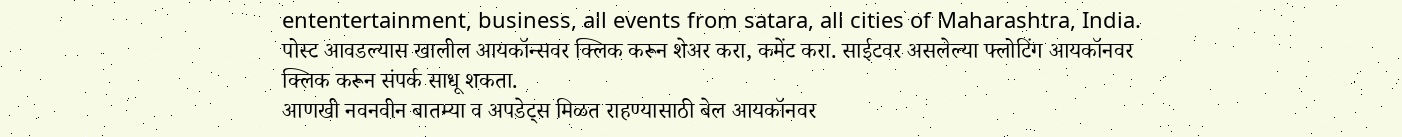ententertainment, business, all events from satara, all cities of Maharashtra, India.
पोस्ट आवडल्यास खालील आयकॉन्सवर क्लिक करून शेअर करा, कमेंट करा. साईटवर असलेल्या फ्लोटिंग आयकॉनवर क्लिक करून संपर्क साधू शकता.
आणखी नवनवीन बातम्या व अपडेट्स मिळत राहण्यासाठी बेल आयकॉनवर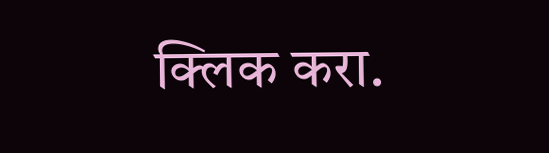क्लिक करा.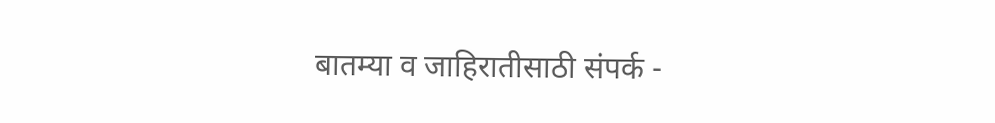बातम्या व जाहिरातीसाठी संपर्क -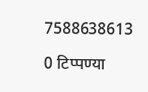7588638613

0 टिप्पण्या